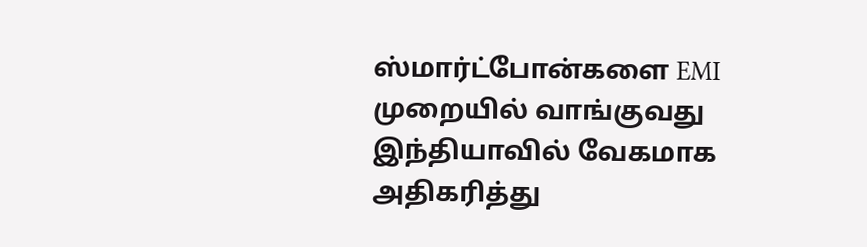ஸ்மார்ட்போன்களை EMI முறையில் வாங்குவது இந்தியாவில் வேகமாக அதிகரித்து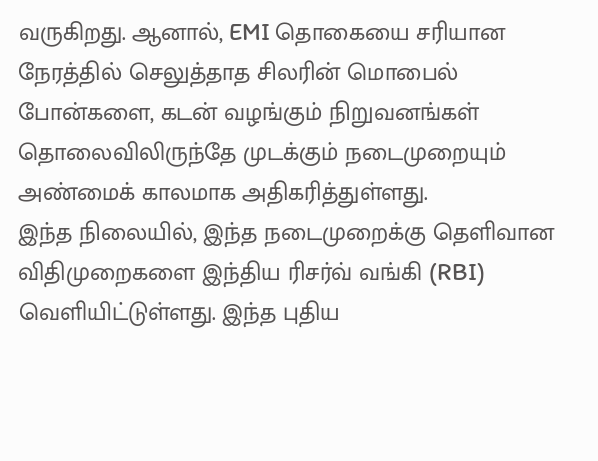வருகிறது. ஆனால், EMI தொகையை சரியான நேரத்தில் செலுத்தாத சிலரின் மொபைல் போன்களை, கடன் வழங்கும் நிறுவனங்கள் தொலைவிலிருந்தே முடக்கும் நடைமுறையும் அண்மைக் காலமாக அதிகரித்துள்ளது.
இந்த நிலையில், இந்த நடைமுறைக்கு தெளிவான விதிமுறைகளை இந்திய ரிசர்வ் வங்கி (RBI) வெளியிட்டுள்ளது. இந்த புதிய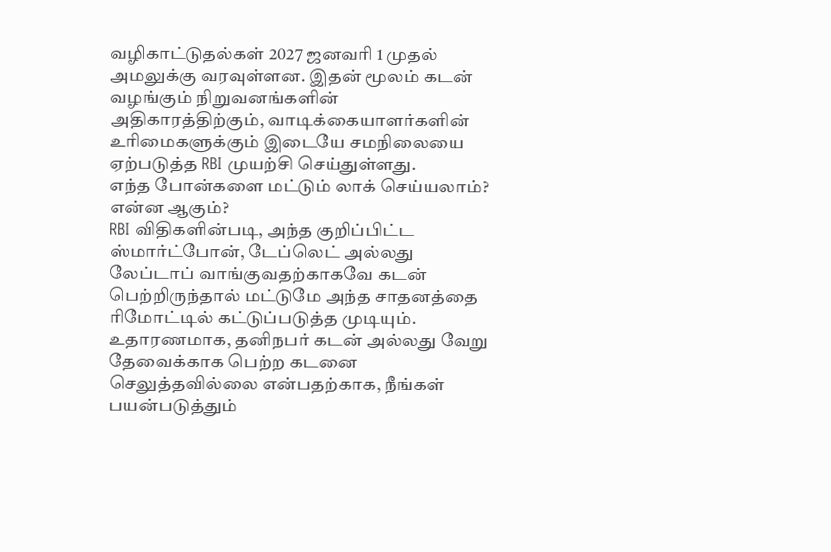வழிகாட்டுதல்கள் 2027 ஜனவரி 1 முதல் அமலுக்கு வரவுள்ளன. இதன் மூலம் கடன் வழங்கும் நிறுவனங்களின் அதிகாரத்திற்கும், வாடிக்கையாளர்களின் உரிமைகளுக்கும் இடையே சமநிலையை ஏற்படுத்த RBI முயற்சி செய்துள்ளது.
எந்த போன்களை மட்டும் லாக் செய்யலாம்? என்ன ஆகும்?
RBI விதிகளின்படி, அந்த குறிப்பிட்ட ஸ்மார்ட்போன், டேப்லெட் அல்லது லேப்டாப் வாங்குவதற்காகவே கடன் பெற்றிருந்தால் மட்டுமே அந்த சாதனத்தை ரிமோட்டில் கட்டுப்படுத்த முடியும். உதாரணமாக, தனிநபர் கடன் அல்லது வேறு தேவைக்காக பெற்ற கடனை செலுத்தவில்லை என்பதற்காக, நீங்கள் பயன்படுத்தும்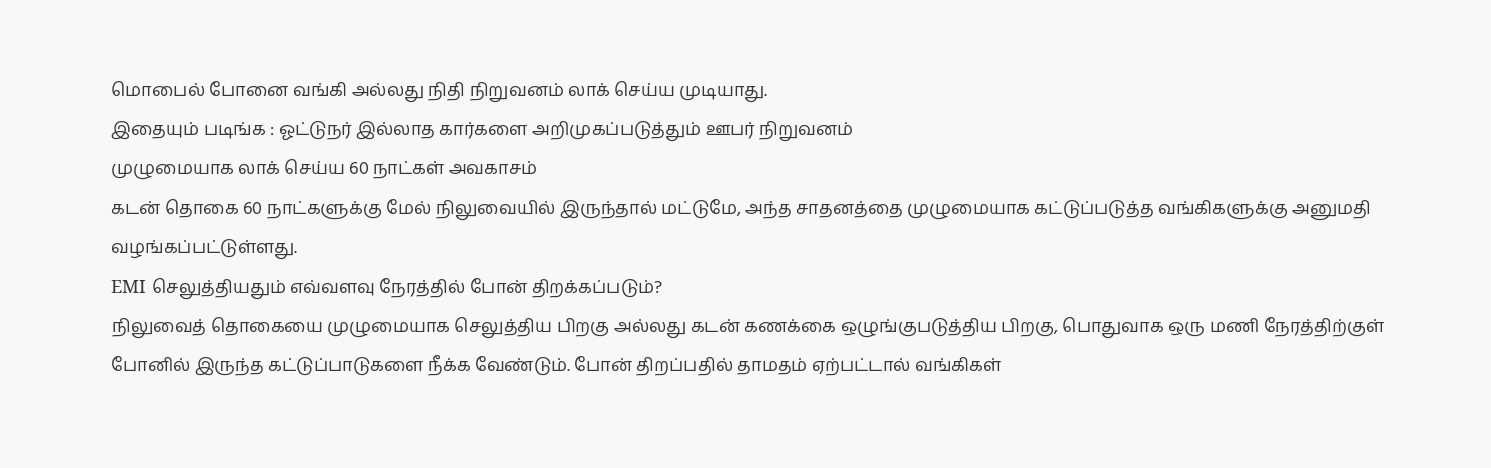மொபைல் போனை வங்கி அல்லது நிதி நிறுவனம் லாக் செய்ய முடியாது.
இதையும் படிங்க : ஓட்டுநர் இல்லாத கார்களை அறிமுகப்படுத்தும் ஊபர் நிறுவனம்
முழுமையாக லாக் செய்ய 60 நாட்கள் அவகாசம்
கடன் தொகை 60 நாட்களுக்கு மேல் நிலுவையில் இருந்தால் மட்டுமே, அந்த சாதனத்தை முழுமையாக கட்டுப்படுத்த வங்கிகளுக்கு அனுமதி வழங்கப்பட்டுள்ளது.
EMI செலுத்தியதும் எவ்வளவு நேரத்தில் போன் திறக்கப்படும்?
நிலுவைத் தொகையை முழுமையாக செலுத்திய பிறகு அல்லது கடன் கணக்கை ஒழுங்குபடுத்திய பிறகு, பொதுவாக ஒரு மணி நேரத்திற்குள் போனில் இருந்த கட்டுப்பாடுகளை நீக்க வேண்டும். போன் திறப்பதில் தாமதம் ஏற்பட்டால் வங்கிகள்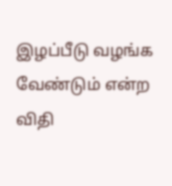இழப்பீடு வழங்க வேண்டும் என்ற விதி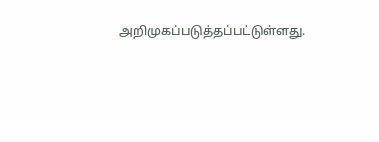அறிமுகப்படுத்தப்பட்டுள்ளது.